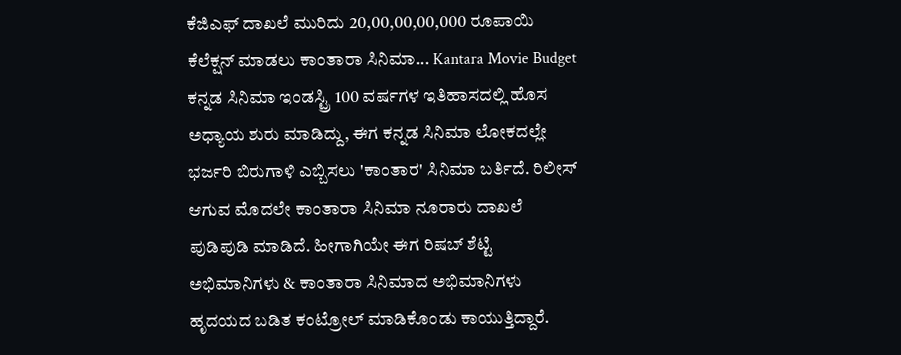ಕೆಜಿಎಫ್ ದಾಖಲೆ ಮುರಿದು 20,00,00,00,000 ರೂಪಾಯಿ ಕೆಲೆಕ್ಷನ್ ಮಾಡಲು ಕಾಂತಾರಾ ಸಿನಿಮಾ... Kantara Movie Budget
ಕನ್ನಡ ಸಿನಿಮಾ ಇಂಡಸ್ಟ್ರಿ 100 ವರ್ಷಗಳ ಇತಿಹಾಸದಲ್ಲಿ ಹೊಸ ಅಧ್ಯಾಯ ಶುರು ಮಾಡಿದ್ದು, ಈಗ ಕನ್ನಡ ಸಿನಿಮಾ ಲೋಕದಲ್ಲೇ ಭರ್ಜರಿ ಬಿರುಗಾಳಿ ಎಬ್ಬಿಸಲು 'ಕಾಂತಾರ' ಸಿನಿಮಾ ಬರ್ತಿದೆ. ರಿಲೀಸ್ ಆಗುವ ಮೊದಲೇ ಕಾಂತಾರಾ ಸಿನಿಮಾ ನೂರಾರು ದಾಖಲೆ ಪುಡಿಪುಡಿ ಮಾಡಿದೆ. ಹೀಗಾಗಿಯೇ ಈಗ ರಿಷಬ್ ಶೆಟ್ಟಿ ಅಭಿಮಾನಿಗಳು & ಕಾಂತಾರಾ ಸಿನಿಮಾದ ಅಭಿಮಾನಿಗಳು ಹೃದಯದ ಬಡಿತ ಕಂಟ್ರೋಲ್ ಮಾಡಿಕೊಂಡು ಕಾಯುತ್ತಿದ್ದಾರೆ.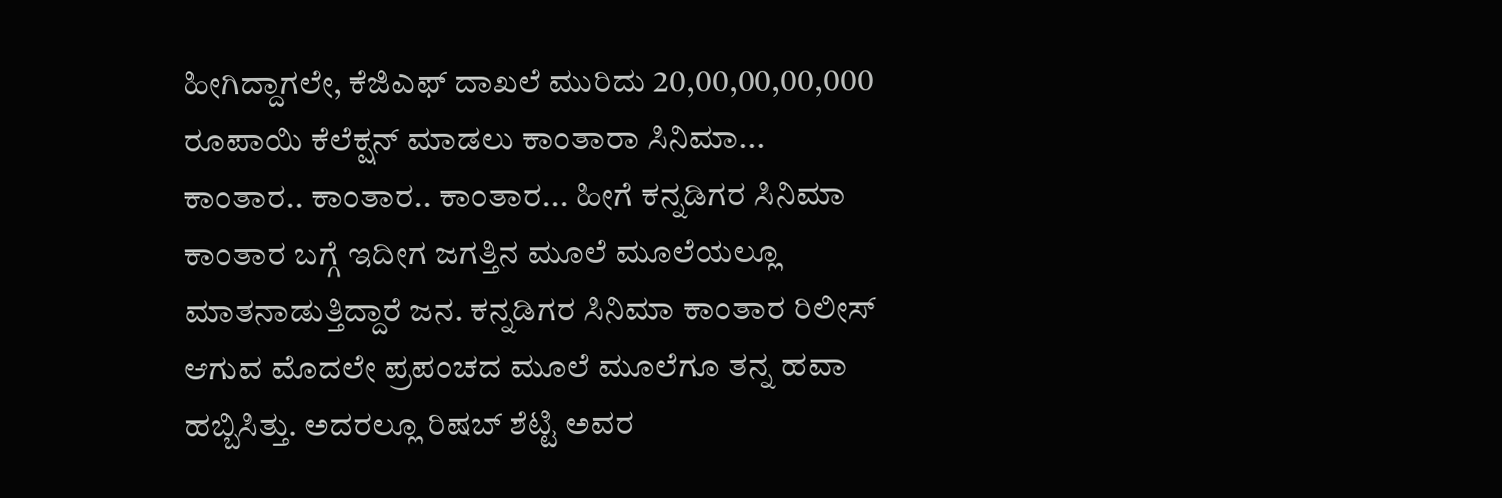ಹೀಗಿದ್ದಾಗಲೇ, ಕೆಜಿಎಫ್ ದಾಖಲೆ ಮುರಿದು 20,00,00,00,000 ರೂಪಾಯಿ ಕೆಲೆಕ್ಷನ್ ಮಾಡಲು ಕಾಂತಾರಾ ಸಿನಿಮಾ...
ಕಾಂತಾರ.. ಕಾಂತಾರ.. ಕಾಂತಾರ... ಹೀಗೆ ಕನ್ನಡಿಗರ ಸಿನಿಮಾ ಕಾಂತಾರ ಬಗ್ಗೆ ಇದೀಗ ಜಗತ್ತಿನ ಮೂಲೆ ಮೂಲೆಯಲ್ಲೂ ಮಾತನಾಡುತ್ತಿದ್ದಾರೆ ಜನ. ಕನ್ನಡಿಗರ ಸಿನಿಮಾ ಕಾಂತಾರ ರಿಲೀಸ್ ಆಗುವ ಮೊದಲೇ ಪ್ರಪಂಚದ ಮೂಲೆ ಮೂಲೆಗೂ ತನ್ನ ಹವಾ ಹಬ್ಬಿಸಿತ್ತು. ಅದರಲ್ಲೂ ರಿಷಬ್ ಶೆಟ್ಟಿ ಅವರ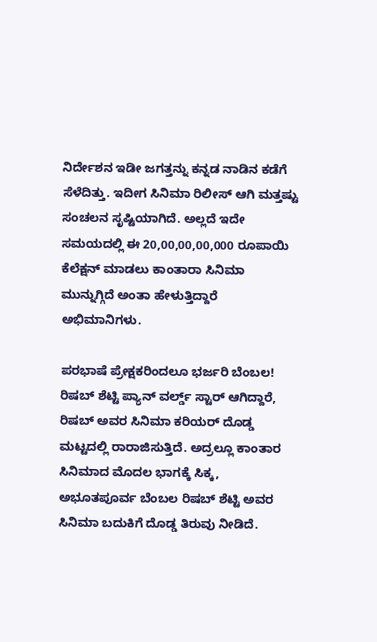ನಿರ್ದೇಶನ ಇಡೀ ಜಗತ್ತನ್ನು ಕನ್ನಡ ನಾಡಿನ ಕಡೆಗೆ ಸೆಳೆದಿತ್ತು. ಇದೀಗ ಸಿನಿಮಾ ರಿಲೀಸ್ ಆಗಿ ಮತ್ತಷ್ಟು ಸಂಚಲನ ಸೃಷ್ಟಿಯಾಗಿದೆ. ಅಲ್ಲದೆ ಇದೇ ಸಮಯದಲ್ಲಿ ಈ 20,00,00,00,000 ರೂಪಾಯಿ ಕೆಲೆಕ್ಷನ್ ಮಾಡಲು ಕಾಂತಾರಾ ಸಿನಿಮಾ ಮುನ್ನುಗ್ಗಿದೆ ಅಂತಾ ಹೇಳುತ್ತಿದ್ದಾರೆ ಅಭಿಮಾನಿಗಳು.

ಪರಭಾಷೆ ಪ್ರೇಕ್ಷಕರಿಂದಲೂ ಭರ್ಜರಿ ಬೆಂಬಲ!
ರಿಷಬ್ ಶೆಟ್ಟಿ ಪ್ಯಾನ್ ವರ್ಲ್ಡ್ ಸ್ಟಾರ್ ಆಗಿದ್ದಾರೆ, ರಿಷಬ್ ಅವರ ಸಿನಿಮಾ ಕರಿಯರ್ ದೊಡ್ಡ ಮಟ್ಟದಲ್ಲಿ ರಾರಾಜಿಸುತ್ತಿದೆ. ಅದ್ರಲ್ಲೂ ಕಾಂತಾರ ಸಿನಿಮಾದ ಮೊದಲ ಭಾಗಕ್ಕೆ ಸಿಕ್ಕ, ಅಭೂತಪೂರ್ವ ಬೆಂಬಲ ರಿಷಬ್ ಶೆಟ್ಟಿ ಅವರ ಸಿನಿಮಾ ಬದುಕಿಗೆ ದೊಡ್ಡ ತಿರುವು ನೀಡಿದೆ.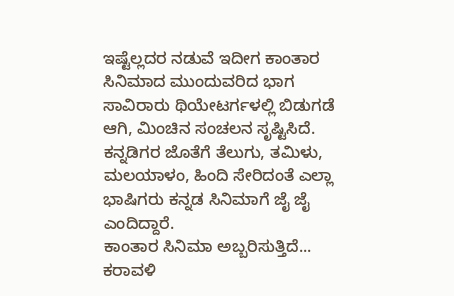ಇಷ್ಟೆಲ್ಲದರ ನಡುವೆ ಇದೀಗ ಕಾಂತಾರ ಸಿನಿಮಾದ ಮುಂದುವರಿದ ಭಾಗ ಸಾವಿರಾರು ಥಿಯೇಟರ್ಗಳಲ್ಲಿ ಬಿಡುಗಡೆ ಆಗಿ, ಮಿಂಚಿನ ಸಂಚಲನ ಸೃಷ್ಟಿಸಿದೆ. ಕನ್ನಡಿಗರ ಜೊತೆಗೆ ತೆಲುಗು, ತಮಿಳು, ಮಲಯಾಳಂ, ಹಿಂದಿ ಸೇರಿದಂತೆ ಎಲ್ಲಾ ಭಾಷಿಗರು ಕನ್ನಡ ಸಿನಿಮಾಗೆ ಜೈ ಜೈ ಎಂದಿದ್ದಾರೆ.
ಕಾಂತಾರ ಸಿನಿಮಾ ಅಬ್ಬರಿಸುತ್ತಿದೆ... ಕರಾವಳಿ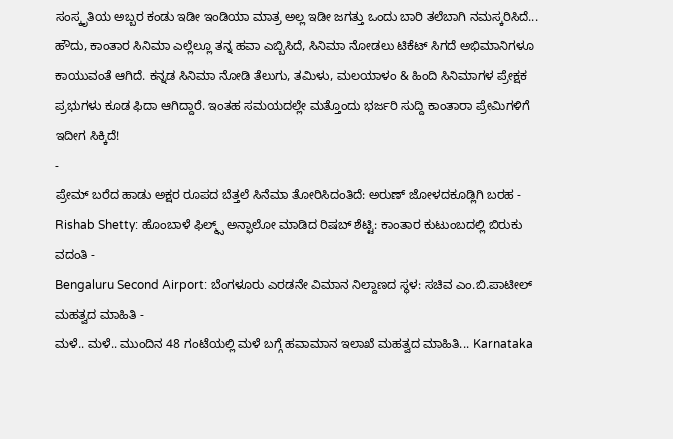ಸಂಸ್ಕೃತಿಯ ಅಬ್ಬರ ಕಂಡು ಇಡೀ ಇಂಡಿಯಾ ಮಾತ್ರ ಅಲ್ಲ ಇಡೀ ಜಗತ್ತು ಒಂದು ಬಾರಿ ತಲೆಬಾಗಿ ನಮಸ್ಕರಿಸಿದೆ... ಹೌದು, ಕಾಂತಾರ ಸಿನಿಮಾ ಎಲ್ಲೆಲ್ಲೂ ತನ್ನ ಹವಾ ಎಬ್ಬಿಸಿದೆ, ಸಿನಿಮಾ ನೋಡಲು ಟಿಕೆಟ್ ಸಿಗದೆ ಅಭಿಮಾನಿಗಳೂ ಕಾಯುವಂತೆ ಆಗಿದೆ. ಕನ್ನಡ ಸಿನಿಮಾ ನೋಡಿ ತೆಲುಗು, ತಮಿಳು, ಮಲಯಾಳಂ & ಹಿಂದಿ ಸಿನಿಮಾಗಳ ಪ್ರೇಕ್ಷಕ ಪ್ರಭುಗಳು ಕೂಡ ಫಿದಾ ಆಗಿದ್ದಾರೆ. ಇಂತಹ ಸಮಯದಲ್ಲೇ ಮತ್ತೊಂದು ಭರ್ಜರಿ ಸುದ್ದಿ ಕಾಂತಾರಾ ಪ್ರೇಮಿಗಳಿಗೆ ಇದೀಗ ಸಿಕ್ಕಿದೆ!
-
ಪ್ರೇಮ್ ಬರೆದ ಹಾಡು ಅಕ್ಷರ ರೂಪದ ಬೆತ್ತಲೆ ಸಿನೆಮಾ ತೋರಿಸಿದಂತಿದೆ: ಅರುಣ್ ಜೋಳದಕೂಡ್ಲಿಗಿ ಬರಹ -
Rishab Shetty: ಹೊಂಬಾಳೆ ಫಿಲ್ಮ್ಸ್ ಅನ್ಫಾಲೋ ಮಾಡಿದ ರಿಷಬ್ ಶೆಟ್ಟಿ: ಕಾಂತಾರ ಕುಟುಂಬದಲ್ಲಿ ಬಿರುಕು ವದಂತಿ -
Bengaluru Second Airport: ಬೆಂಗಳೂರು ಎರಡನೇ ವಿಮಾನ ನಿಲ್ದಾಣದ ಸ್ಥಳ: ಸಚಿವ ಎಂ.ಬಿ.ಪಾಟೀಲ್ ಮಹತ್ವದ ಮಾಹಿತಿ -
ಮಳೆ.. ಮಳೆ.. ಮುಂದಿನ 48 ಗಂಟೆಯಲ್ಲಿ ಮಳೆ ಬಗ್ಗೆ ಹವಾಮಾನ ಇಲಾಖೆ ಮಹತ್ವದ ಮಾಹಿತಿ... Karnataka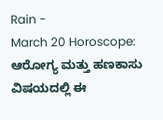Rain -
March 20 Horoscope: ಆರೋಗ್ಯ ಮತ್ತು ಹಣಕಾಸು ವಿಷಯದಲ್ಲಿ ಈ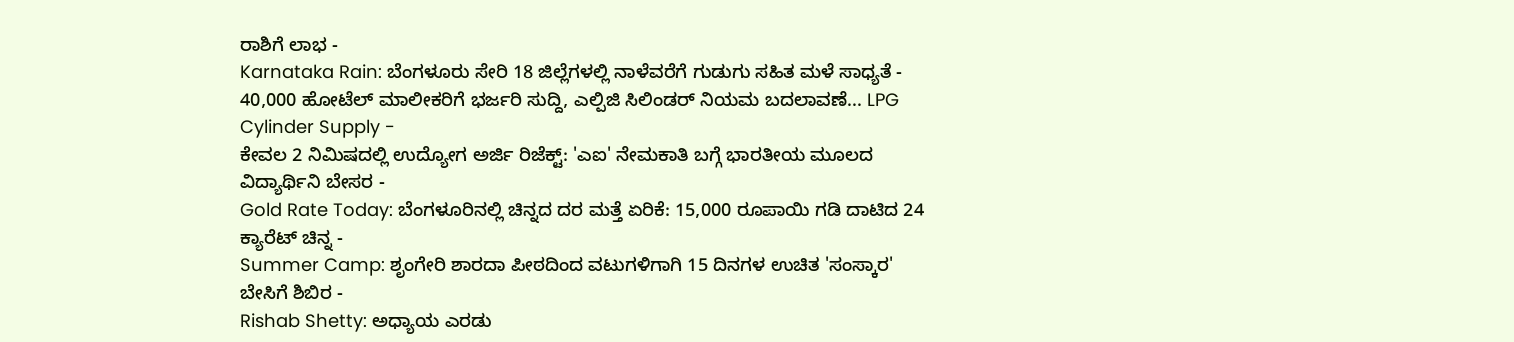ರಾಶಿಗೆ ಲಾಭ -
Karnataka Rain: ಬೆಂಗಳೂರು ಸೇರಿ 18 ಜಿಲ್ಲೆಗಳಲ್ಲಿ ನಾಳೆವರೆಗೆ ಗುಡುಗು ಸಹಿತ ಮಳೆ ಸಾಧ್ಯತೆ -
40,000 ಹೋಟೆಲ್ ಮಾಲೀಕರಿಗೆ ಭರ್ಜರಿ ಸುದ್ದಿ, ಎಲ್ಪಿಜಿ ಸಿಲಿಂಡರ್ ನಿಯಮ ಬದಲಾವಣೆ... LPG Cylinder Supply -
ಕೇವಲ 2 ನಿಮಿಷದಲ್ಲಿ ಉದ್ಯೋಗ ಅರ್ಜಿ ರಿಜೆಕ್ಟ್: 'ಎಐ' ನೇಮಕಾತಿ ಬಗ್ಗೆ ಭಾರತೀಯ ಮೂಲದ ವಿದ್ಯಾರ್ಥಿನಿ ಬೇಸರ -
Gold Rate Today: ಬೆಂಗಳೂರಿನಲ್ಲಿ ಚಿನ್ನದ ದರ ಮತ್ತೆ ಏರಿಕೆ: 15,000 ರೂಪಾಯಿ ಗಡಿ ದಾಟಿದ 24 ಕ್ಯಾರೆಟ್ ಚಿನ್ನ -
Summer Camp: ಶೃಂಗೇರಿ ಶಾರದಾ ಪೀಠದಿಂದ ವಟುಗಳಿಗಾಗಿ 15 ದಿನಗಳ ಉಚಿತ 'ಸಂಸ್ಕಾರ' ಬೇಸಿಗೆ ಶಿಬಿರ -
Rishab Shetty: ಅಧ್ಯಾಯ ಎರಡು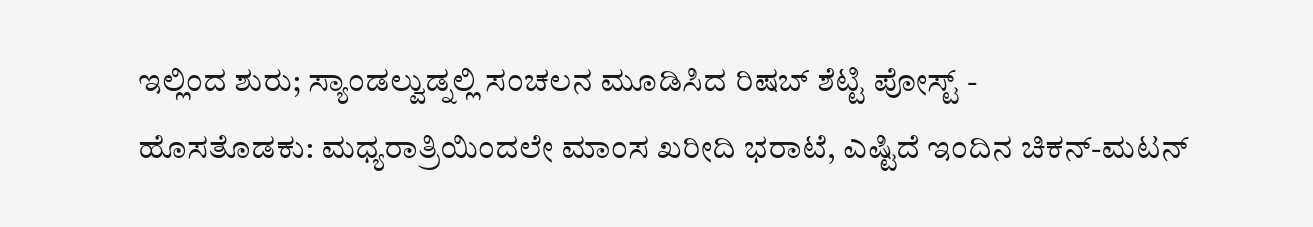ಇಲ್ಲಿಂದ ಶುರು; ಸ್ಯಾಂಡಲ್ವುಡ್ನಲ್ಲಿ ಸಂಚಲನ ಮೂಡಿಸಿದ ರಿಷಬ್ ಶೆಟ್ಟಿ ಪೋಸ್ಟ್ -
ಹೊಸತೊಡಕು: ಮಧ್ಯರಾತ್ರಿಯಿಂದಲೇ ಮಾಂಸ ಖರೀದಿ ಭರಾಟೆ, ಎಷ್ಟಿದೆ ಇಂದಿನ ಚಿಕನ್-ಮಟನ್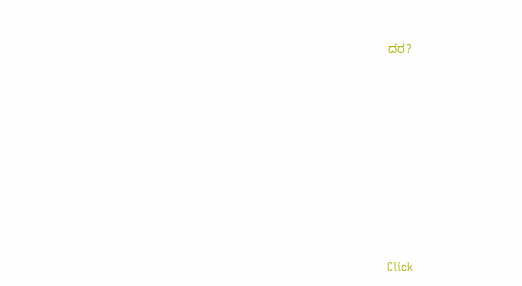ದರ?












Click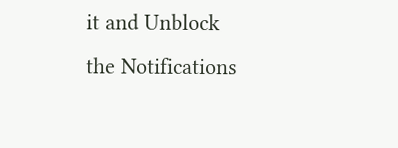it and Unblock the Notifications